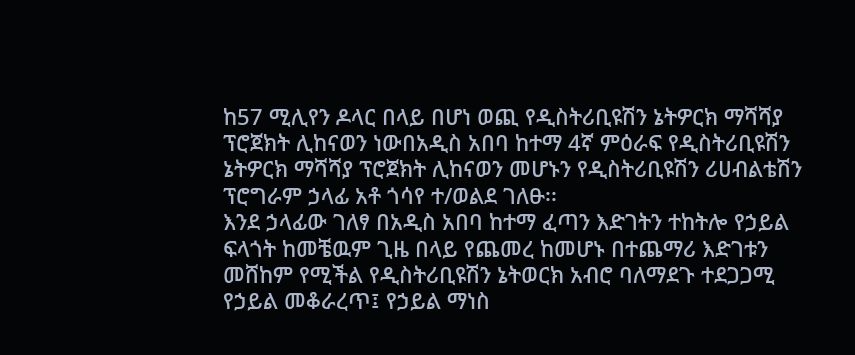ከ57 ሚሊየን ዶላር በላይ በሆነ ወጪ የዲስትሪቢዩሽን ኔትዎርክ ማሻሻያ ፕሮጀክት ሊከናወን ነውበአዲስ አበባ ከተማ 4ኛ ምዕራፍ የዲስትሪቢዩሽን ኔትዎርክ ማሻሻያ ፕሮጀክት ሊከናወን መሆኑን የዲስትሪቢዩሽን ሪሀብልቴሽን ፕሮግራም ኃላፊ አቶ ጎሳየ ተ/ወልደ ገለፁ፡፡
እንደ ኃላፊው ገለፃ በአዲስ አበባ ከተማ ፈጣን እድገትን ተከትሎ የኃይል ፍላጎት ከመቼዉም ጊዜ በላይ የጨመረ ከመሆኑ በተጨማሪ እድገቱን መሸከም የሚችል የዲስትሪቢዩሽን ኔትወርክ አብሮ ባለማደጉ ተደጋጋሚ የኃይል መቆራረጥ፤ የኃይል ማነስ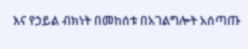እና የኃይል ብክነት በመከሰቱ በአገልግሎት አሰጣጡ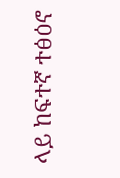ላይ ከፍተኛ ተፅዕኖ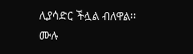ሊያሳድር ችሏል ብለዋል፡፡
ሙሉ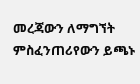መረጃውን ለማግኘት ምስፈንጠሪየውን ይጫኑ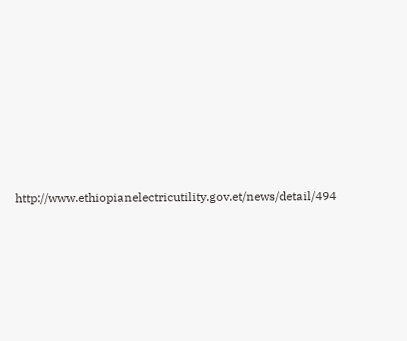http://www.ethiopianelectricutility.gov.et/news/detail/494